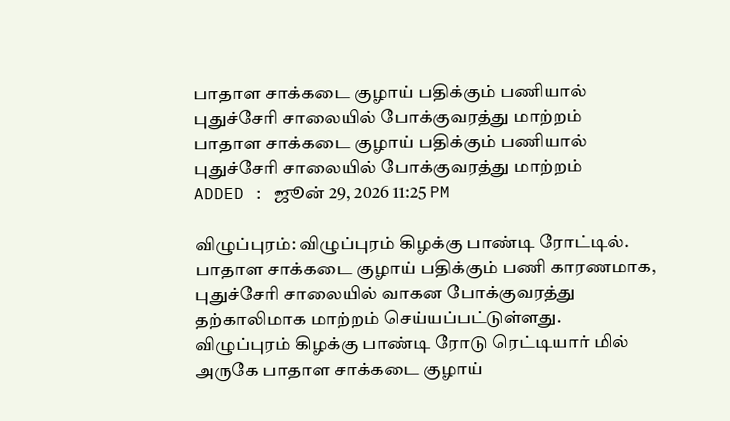பாதாள சாக்கடை குழாய் பதிக்கும் பணியால் புதுச்சேரி சாலையில் போக்குவரத்து மாற்றம்
பாதாள சாக்கடை குழாய் பதிக்கும் பணியால் புதுச்சேரி சாலையில் போக்குவரத்து மாற்றம்
ADDED : ஜூன் 29, 2026 11:25 PM

விழுப்புரம்: விழுப்புரம் கிழக்கு பாண்டி ரோட்டில். பாதாள சாக்கடை குழாய் பதிக்கும் பணி காரணமாக, புதுச்சேரி சாலையில் வாகன போக்குவரத்து தற்காலிமாக மாற்றம் செய்யப்பட்டுள்ளது.
விழுப்புரம் கிழக்கு பாண்டி ரோடு ரெட்டியார் மில் அருகே பாதாள சாக்கடை குழாய்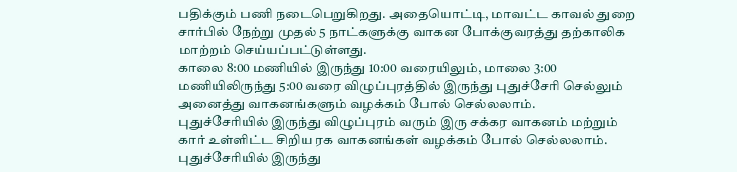பதிக்கும் பணி நடைபெறுகிறது. அதையொட்டி, மாவட்ட காவல் துறை சார்பில் நேற்று முதல் 5 நாட்களுக்கு வாகன போக்குவரத்து தற்காலிக மாற்றம் செய்யப்பட்டுள்ளது.
காலை 8:00 மணியில் இருந்து 10:00 வரையிலும், மாலை 3:00 மணியிலிருந்து 5:00 வரை விழுப்புரத்தில் இருந்து புதுச்சேரி செல்லும் அனைத்து வாகனங்களும் வழக்கம் போல் செல்லலாம்.
புதுச்சேரியில் இருந்து விழுப்புரம் வரும் இரு சக்கர வாகனம் மற்றும் கார் உள்ளிட்ட சிறிய ரக வாகனங்கள் வழக்கம் போல் செல்லலாம்.
புதுச்சேரியில் இருந்து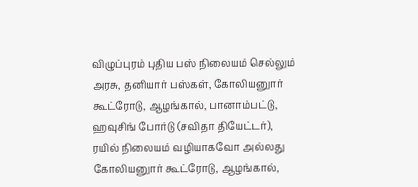விழுப்புரம் புதிய பஸ் நிலையம் செல்லும் அரசு, தனியார் பஸ்கள், கோலியனுார் கூட்ரோடு, ஆழங்கால், பானாம்பட்டு, ஹவுசிங் போர்டு (சவிதா தியேட்டர்), ரயில் நிலையம் வழியாகவோ அல்லது கோலியனுார் கூட்ரோடு, ஆழங்கால்,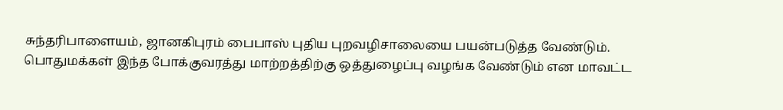சுந்தரிபாளையம், ஜானகிபுரம் பைபாஸ் புதிய புறவழிசாலையை பயன்படுத்த வேண்டும்.
பொதுமக்கள் இந்த போக்குவரத்து மாற்றத்திற்கு ஒத்துழைப்பு வழங்க வேண்டும் என மாவட்ட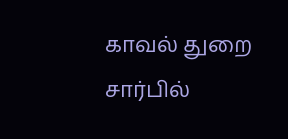காவல் துறை சார்பில்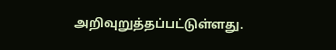அறிவுறுத்தப்பட்டுள்ளது.